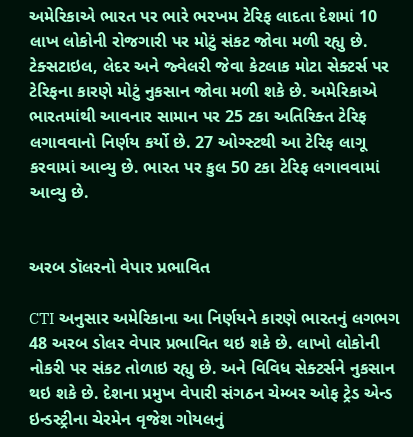અમેરિકાએ ભારત પર ભારે ભરખમ ટેરિફ લાદતા દેશમાં 10 લાખ લોકોની રોજગારી પર મોટું સંકટ જોવા મળી રહ્યુ છે. ટેક્સટાઇલ, લેદર અને જ્વેલરી જેવા કેટલાક મોટા સેક્ટર્સ પર ટેરિફના કારણે મોટું નુકસાન જોવા મળી શકે છે. અમેરિકાએ ભારતમાંથી આવનાર સામાન પર 25 ટકા અતિરિક્ત ટેરિફ લગાવવાનો નિર્ણય કર્યો છે. 27 ઓગ્સ્ટથી આ ટેરિફ લાગૂ કરવામાં આવ્યુ છે. ભારત પર કુલ 50 ટકા ટેરિફ લગાવવામાં આવ્યુ છે.


અરબ ડૉલરનો વેપાર પ્રભાવિત

CTI અનુસાર અમેરિકાના આ નિર્ણયને કારણે ભારતનું લગભગ 48 અરબ ડોલર વેપાર પ્રભાવિત થઇ શકે છે. લાખો લોકોની નોકરી પર સંકટ તોળાઇ રહ્યુ છે. અને વિવિધ સેક્ટર્સને નુકસાન થઇ શકે છે. દેશના પ્રમુખ વેપારી સંગઠન ચેમ્બર ઓફ ટ્રેડ એન્ડ ઇન્ડસ્ટ્રીના ચેરમેન વૃજેશ ગોયલનું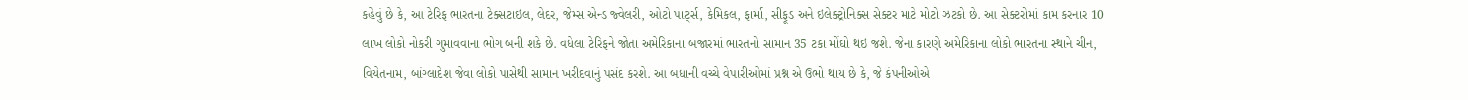કહેવું છે કે, આ ટેરિફ ભારતના ટેક્સટાઇલ, લેદર, જેમ્સ એન્ડ જ્વેલરી, ઓટો પાર્ટ્સ, કેમિકલ, ફાર્મા, સીફૂડ અને ઇલેક્ટ્રોનિક્સ સેક્ટર માટે મોટો ઝટકો છે. આ સેક્ટરોમાં કામ કરનાર 10 લાખ લોકો નોકરી ગુમાવવાના ભોગ બની શકે છે. વધેલા ટેરિફને જોતા અમેરિકાના બજારમાં ભારતનો સામાન 35 ટકા મોંઘો થઇ જશે. જેના કારણે અમેરિકાના લોકો ભારતના સ્થાને ચીન, વિયેતનામ, બાંગ્લાદેશ જેવા લોકો પાસેથી સામાન ખરીદવાનું પસંદ કરશે. આ બધાની વચ્ચે વેપારીઓમાં પ્રશ્ન એ ઉભો થાય છે કે, જે કંપનીઓએ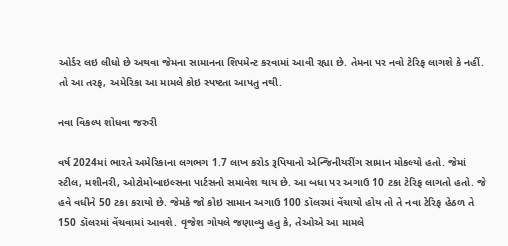ઓર્ડર લઇ લીધો છે અથવા જેમના સામાનના શિપમેન્ટ કરવામાં આવી રહ્યા છે. તેમના પર નવો ટેરિફ લાગશે કે નહીં. તો આ તરફ, અમેરિકા આ મામલે કોઇ સ્પષ્ટતા આપતુ નથી.

નવા વિકલ્પ શોધવા જરુરી

વર્ષ 2024માં ભારતે અમેરિકાના લગભગ 1.7 લાખ કરોડ રૂપિયાનો એન્જિનીયરીંગ સામાન મોકલ્યો હતો. જેમાં સ્ટીલ, મશીનરી, ઓટોમોબાઇલ્સના પાર્ટસનો સમાવેશ થાય છે. આ બધા પર અગાઉ 10 ટકા ટેરિફ લાગતો હતો. જે હવે વધીને 50 ટકા કરાયો છે. જેમકે જો કોઇ સામાન અગાઉ 100 ડૉલરમાં વેંચાયો હોય તો તે નવા ટેરિફ હેઠળ તે 150 ડૉલરમાં વેંચવામાં આવશે. વૃજેશ ગોયલે જણાવ્યુ હતુ કે, તેઓએ આ મામલે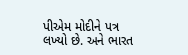પીએમ મોદીને પત્ર લખ્યો છે. અને ભારત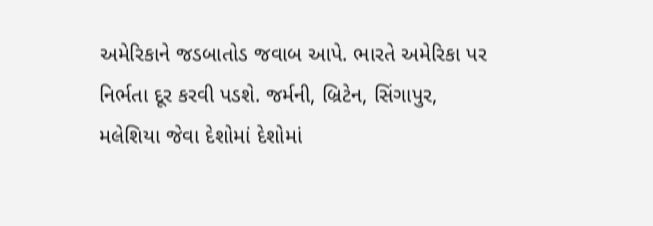અમેરિકાને જડબાતોડ જવાબ આપે. ભારતે અમેરિકા પર નિર્ભતા દૂર કરવી પડશે. જર્મની, બ્રિટેન, સિંગાપુર, મલેશિયા જેવા દેશોમાં દેશોમાં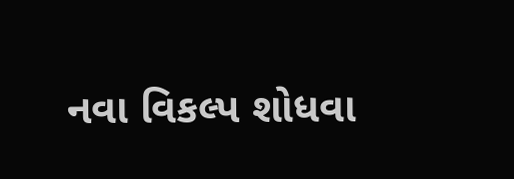નવા વિકલ્પ શોધવા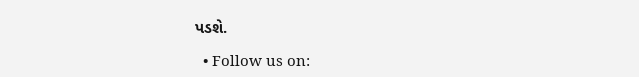પડશે.

  • Follow us on: